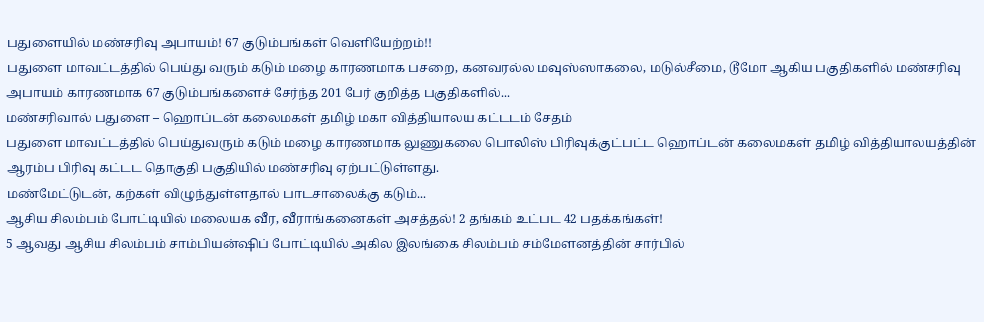பதுளையில் மண்சரிவு அபாயம்! 67 குடும்பங்கள் வெளியேற்றம்!!
பதுளை மாவட்டத்தில் பெய்து வரும் கடும் மழை காரணமாக பசறை, கனவரல்ல மவுஸ்ஸாகலை, மடுல்சீமை, டூமோ ஆகிய பகுதிகளில் மண்சரிவு அபாயம் காரணமாக 67 குடும்பங்களைச் சேர்ந்த 201 பேர் குறித்த பகுதிகளில்...
மண்சரிவால் பதுளை – ஹொப்டன் கலைமகள் தமிழ் மகா வித்தியாலய கட்டடம் சேதம்
பதுளை மாவட்டத்தில் பெய்துவரும் கடும் மழை காரணமாக லுணுகலை பொலிஸ் பிரிவுக்குட்பட்ட ஹொப்டன் கலைமகள் தமிழ் வித்தியாலயத்தின் ஆரம்ப பிரிவு கட்டட தொகுதி பகுதியில் மண்சரிவு ஏற்பட்டுள்ளது.
மண்மேட்டுடன், கற்கள் விழுந்துள்ளதால் பாடசாலைக்கு கடும்...
ஆசிய சிலம்பம் போட்டியில் மலையக வீர, வீராங்கனைகள் அசத்தல்! 2 தங்கம் உட்பட 42 பதக்கங்கள்!
5 ஆவது ஆசிய சிலம்பம் சாம்பியன்ஷிப் போட்டியில் அகில இலங்கை சிலம்பம் சம்மேளனத்தின் சார்பில்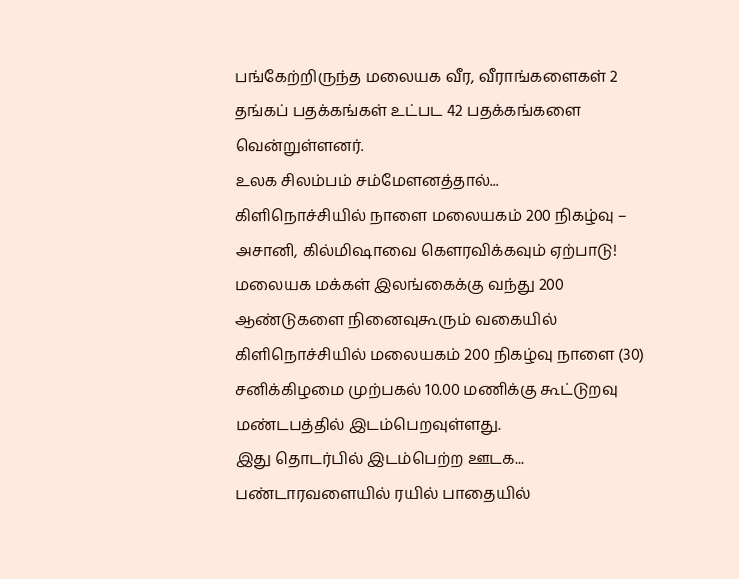பங்கேற்றிருந்த மலையக வீர, வீராங்களைகள் 2 தங்கப் பதக்கங்கள் உட்பட 42 பதக்கங்களை வென்றுள்ளனர்.
உலக சிலம்பம் சம்மேளனத்தால்...
கிளிநொச்சியில் நாளை மலையகம் 200 நிகழ்வு – அசானி, கில்மிஷாவை கௌரவிக்கவும் ஏற்பாடு!
மலையக மக்கள் இலங்கைக்கு வந்து 200 ஆண்டுகளை நினைவுகூரும் வகையில் கிளிநொச்சியில் மலையகம் 200 நிகழ்வு நாளை (30) சனிக்கிழமை முற்பகல் 10.00 மணிக்கு கூட்டுறவு மண்டபத்தில் இடம்பெறவுள்ளது.
இது தொடர்பில் இடம்பெற்ற ஊடக...
பண்டாரவளையில் ரயில் பாதையில்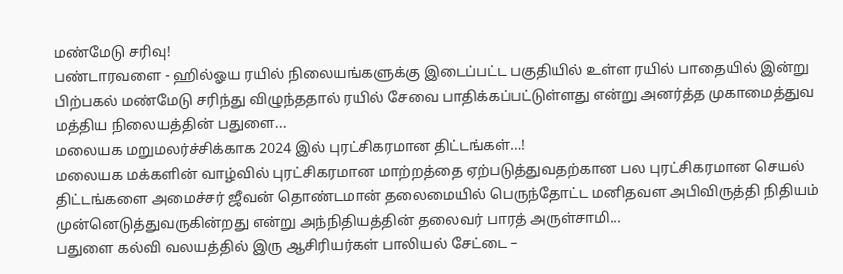மண்மேடு சரிவு!
பண்டாரவளை - ஹில்ஓய ரயில் நிலையங்களுக்கு இடைப்பட்ட பகுதியில் உள்ள ரயில் பாதையில் இன்று பிற்பகல் மண்மேடு சரிந்து விழுந்ததால் ரயில் சேவை பாதிக்கப்பட்டுள்ளது என்று அனர்த்த முகாமைத்துவ மத்திய நிலையத்தின் பதுளை...
மலையக மறுமலர்ச்சிக்காக 2024 இல் புரட்சிகரமான திட்டங்கள்…!
மலையக மக்களின் வாழ்வில் புரட்சிகரமான மாற்றத்தை ஏற்படுத்துவதற்கான பல புரட்சிகரமான செயல் திட்டங்களை அமைச்சர் ஜீவன் தொண்டமான் தலைமையில் பெருந்தோட்ட மனிதவள அபிவிருத்தி நிதியம் முன்னெடுத்துவருகின்றது என்று அந்நிதியத்தின் தலைவர் பாரத் அருள்சாமி...
பதுளை கல்வி வலயத்தில் இரு ஆசிரியர்கள் பாலியல் சேட்டை –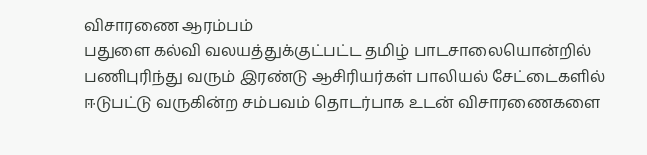விசாரணை ஆரம்பம்
பதுளை கல்வி வலயத்துக்குட்பட்ட தமிழ் பாடசாலையொன்றில் பணிபுரிந்து வரும் இரண்டு ஆசிரியர்கள் பாலியல் சேட்டைகளில் ஈடுபட்டு வருகின்ற சம்பவம் தொடர்பாக உடன் விசாரணைகளை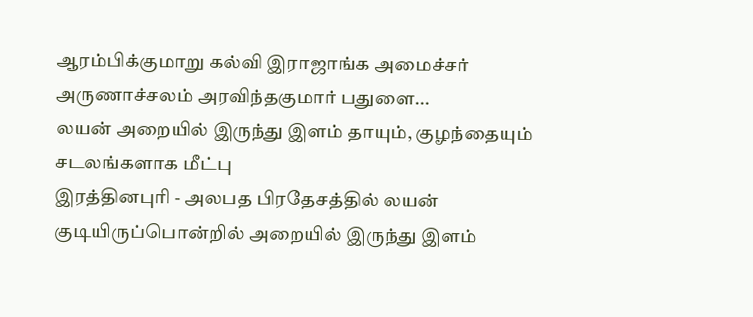ஆரம்பிக்குமாறு கல்வி இராஜாங்க அமைச்சர் அருணாச்சலம் அரவிந்தகுமார் பதுளை...
லயன் அறையில் இருந்து இளம் தாயும், குழந்தையும் சடலங்களாக மீட்பு
இரத்தினபுரி - அலபத பிரதேசத்தில் லயன் குடியிருப்பொன்றில் அறையில் இருந்து இளம்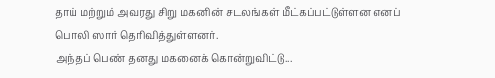தாய் மற்றும் அவரது சிறு மகனின் சடலங்கள் மீட்கப்பட்டுள்ளன எனப் பொலி ஸார் தெரிவித்துள்ளனர்.
அந்தப் பெண் தனது மகனைக் கொன்றுவிட்டு...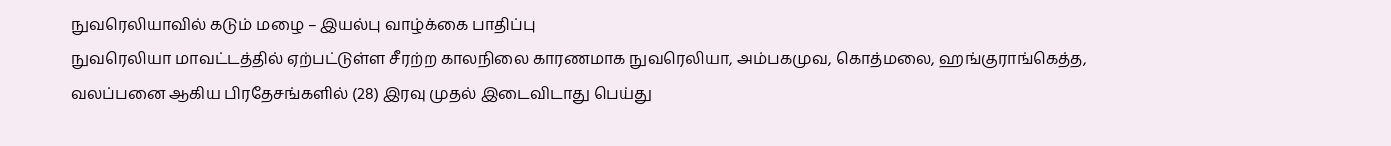நுவரெலியாவில் கடும் மழை – இயல்பு வாழ்க்கை பாதிப்பு
நுவரெலியா மாவட்டத்தில் ஏற்பட்டுள்ள சீரற்ற காலநிலை காரணமாக நுவரெலியா, அம்பகமுவ, கொத்மலை, ஹங்குராங்கெத்த, வலப்பனை ஆகிய பிரதேசங்களில் (28) இரவு முதல் இடைவிடாது பெய்து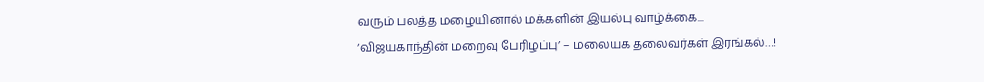வரும் பலத்த மழையினால் மக்களின் இயல்பு வாழ்க்கை...
‘விஜயகாந்தின் மறைவு பேரிழப்பு’ – மலையக தலைவர்கள் இரங்கல்…!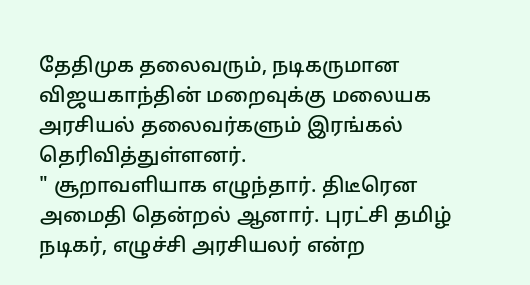தேதிமுக தலைவரும், நடிகருமான விஜயகாந்தின் மறைவுக்கு மலையக அரசியல் தலைவர்களும் இரங்கல் தெரிவித்துள்ளனர்.
" சூறாவளியாக எழுந்தார். திடீரென அமைதி தென்றல் ஆனார். புரட்சி தமிழ் நடிகர், எழுச்சி அரசியலர் என்ற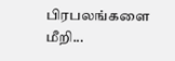பிரபலங்களை மீறி...